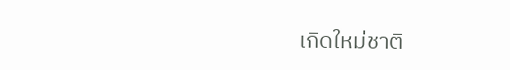เกิดใหม่ชาติ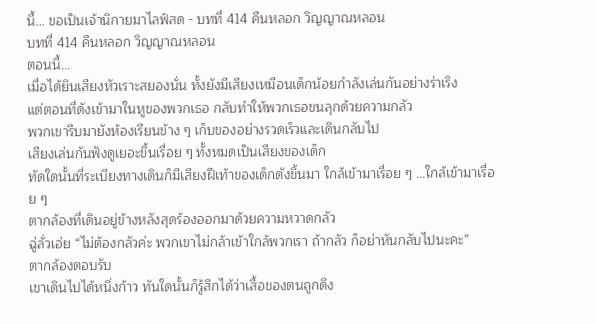นี้… ขอเป็นเจ้านิกายมาไลฟ์สด - บทที่ 414 คืนหลอก วิญญาณหลอน
บทที่ 414 คืนหลอก วิญญาณหลอน
ตอนนี้…
เมื่อได้ยินเสียงหัวเราะสยองนั่น ทั้งยังมีเสียงเหมือนเด็กน้อยกำลังเล่นกันอย่างร่าเริง
แต่ตอนที่ดังเข้ามาในหูของพวกเธอ กลับทำให้พวกเธอขนลุกด้วยความกลัว
พวกเขารีบมายังห้องเรียนข้าง ๆ เก็บของอย่างรวดเร็วและเดินกลับไป
เสียงเล่นกันฟังดูเยอะขึ้นเรื่อย ๆ ทั้งหมดเป็นเสียงของเด็ก
ทัดใดนั้นที่ระเบียงทางเดินก็มีเสียงฝีเท้าของเด็กดังขึ้นมา ใกล้เข้ามาเรื่อย ๆ …ใกล้เข้ามาเรื่อย ๆ
ตากล้องที่เดินอยู่ข้างหลังสุดร้องออกมาด้วยความหวาดกลัว
ฉู่ลั่วเอ่ย “ไม่ต้องกลัวค่ะ พวกเขาไม่กล้าเข้าใกล้พวกเรา ถ้ากลัว ก็อย่าหันกลับไปนะคะ”
ตากล้องตอบรับ
เขาเดินไปได้หนึ่งก้าว ทันใดนั้นก็รู้สึกได้ว่าเสื้อของตนถูกดึง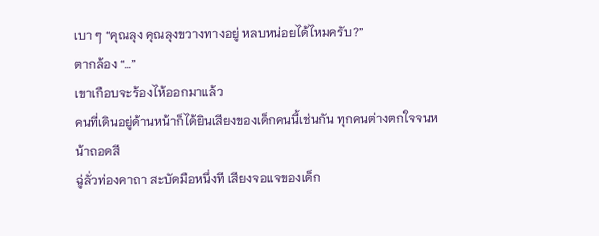เบา ๆ “คุณลุง คุณลุงขวางทางอยู่ หลบหน่อยได้ไหมครับ?”
ตากล้อง “…”
เขาเกือบจะร้องไห้ออกมาแล้ว
คนที่เดินอยู่ด้านหน้าก็ได้ยินเสียงของเด็กคนนี้เช่นกัน ทุกคนต่างตกใจจนหน้าถอดสี
ฉู่ลั่วท่องคาถา สะบัดมือหนึ่งที เสียงจอแจของเด็ก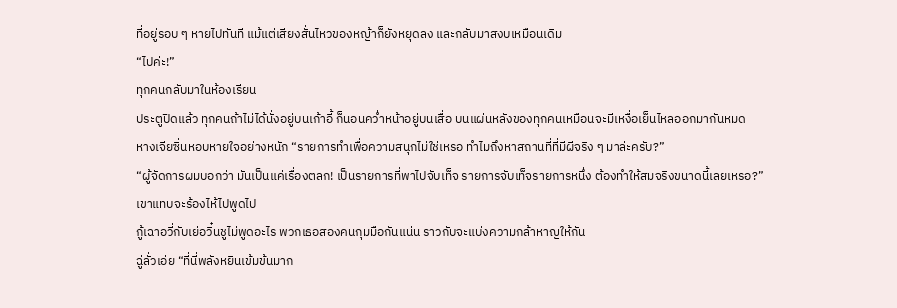ที่อยู่รอบ ๆ หายไปทันที แม้แต่เสียงสั่นไหวของหญ้าก็ยังหยุดลง และกลับมาสงบเหมือนเดิม
“ไปค่ะ!”
ทุกคนกลับมาในห้องเรียน
ประตูปิดแล้ว ทุกคนถ้าไม่ได้นั่งอยู่บนเก้าอี้ ก็นอนคว่ำหน้าอยู่บนเสื่อ บนแผ่นหลังของทุกคนเหมือนจะมีเหงื่อเย็นไหลออกมากันหมด
หางเจียซิ่นหอบหายใจอย่างหนัก “รายการทำเพื่อความสนุกไม่ใช่เหรอ ทำไมถึงหาสถานที่ที่มีผีจริง ๆ มาล่ะครับ?”
“ผู้จัดการผมบอกว่า มันเป็นแค่เรื่องตลก! เป็นรายการที่พาไปจับเท็จ รายการจับเท็จรายการหนึ่ง ต้องทำให้สมจริงขนาดนี้เลยเหรอ?”
เขาแทบจะร้องไห้ไปพูดไป
กู้เฉาอวี่กับเย่อวิ๋นชูไม่พูดอะไร พวกเธอสองคนกุมมือกันแน่น ราวกับจะแบ่งความกล้าหาญให้กัน
ฉู่ลั่วเอ่ย “ที่นี่พลังหยินเข้มข้นมาก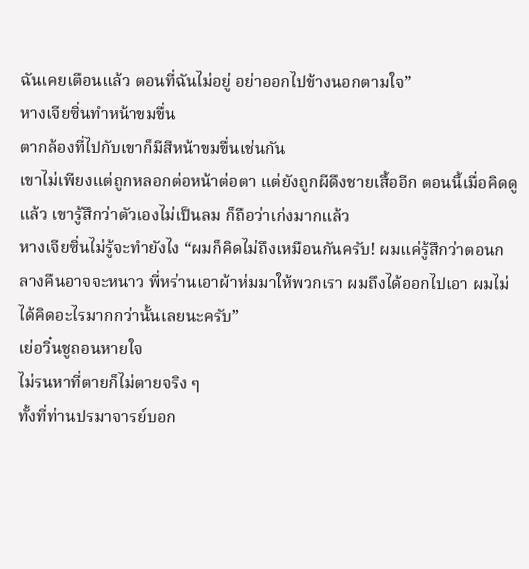ฉันเคยเตือนแล้ว ตอนที่ฉันไม่อยู่ อย่าออกไปข้างนอกตามใจ”
หางเจียซิ่นทำหน้าขมขื่น
ตากล้องที่ไปกับเขาก็มีสีหน้าขมขื่นเช่นกัน
เขาไม่เพียงแต่ถูกหลอกต่อหน้าต่อตา แต่ยังถูกผีดึงชายเสื้ออีก ตอนนี้เมื่อคิดดูแล้ว เขารู้สึกว่าตัวเองไม่เป็นลม ก็ถือว่าเก่งมากแล้ว
หางเจียซิ่นไม่รู้จะทำยังไง “ผมก็คิดไม่ถึงเหมือนกันครับ! ผมแค่รู้สึกว่าตอนกลางคืนอาจจะหนาว พี่หร่านเอาผ้าห่มมาให้พวกเรา ผมถึงได้ออกไปเอา ผมไม่ได้คิดอะไรมากกว่านั้นเลยนะครับ”
เย่อวิ๋นชูถอนหายใจ
ไม่รนหาที่ตายก็ไม่ตายจริง ๆ
ทั้งที่ท่านปรมาจารย์บอก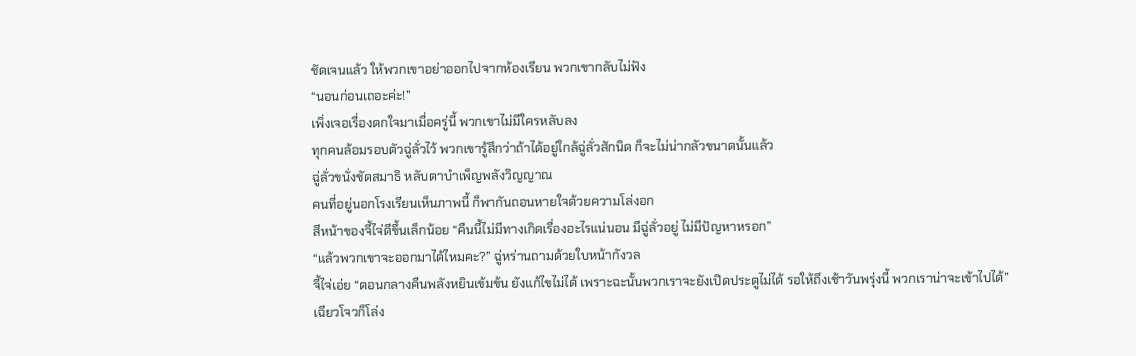ชัดเจนแล้ว ให้พวกเขาอย่าออกไปจากห้องเรียน พวกเขากลับไม่ฟัง
“นอนก่อนเถอะค่ะ!”
เพิ่งเจอเรื่องตกใจมาเมื่อครู่นี้ พวกเขาไม่มีใครหลับลง
ทุกคนล้อมรอบตัวฉู่ลั่วไว้ พวกเขารู้สึกว่าถ้าได้อยู่ใกล้ฉู่ลั่วสักนิด ก็จะไม่น่ากลัวขนาดนั้นแล้ว
ฉู่ลั่วขนั่งขัดสมาธิ หลับตาบำเพ็ญพลังวิญญาณ
คนที่อยู่นอกโรงเรียนเห็นภาพนี้ ก็พากันถอนหายใจด้วยความโล่งอก
สีหน้าของจี้ไจ่ดีขึ้นเล็กน้อย “คืนนี้ไม่มีทางเกิดเรื่องอะไรแน่นอน มีฉู่ลั่วอยู่ ไม่มีปัญหาหรอก”
“แล้วพวกเขาจะออกมาได้ไหมคะ?” ฉู่หร่านถามด้วยใบหน้ากังวล
จี้ไจ่เอ่ย “ตอนกลางคืนพลังหยินเข้มข้น ยังแก้ไขไม่ได้ เพราะฉะนั้นพวกเราจะยังเปิดประตูไม่ได้ รอให้ถึงเช้าวันพรุ่งนี้ พวกเราน่าจะเข้าไปได้”
เฉียวโจวก็โล่ง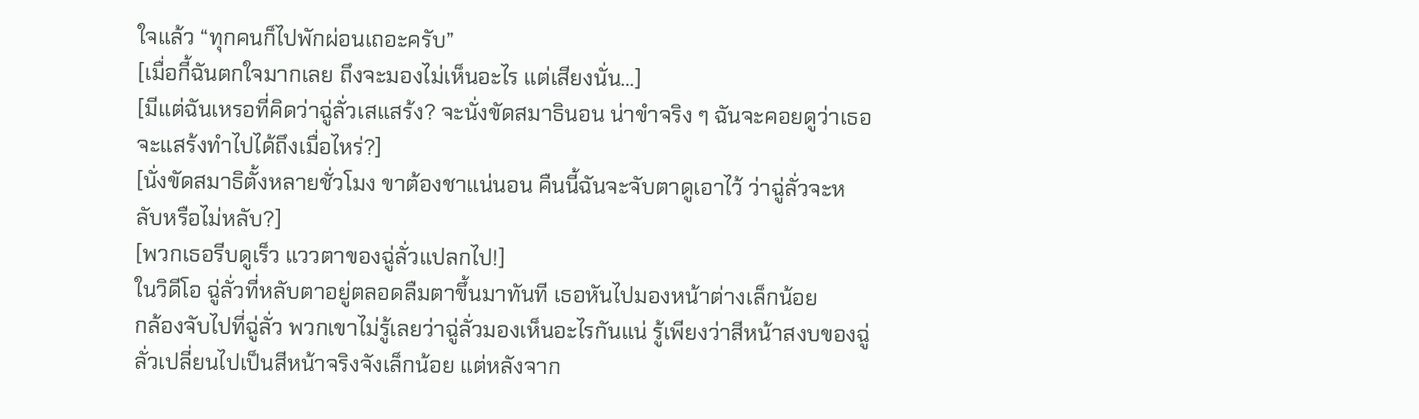ใจแล้ว “ทุกคนก็ไปพักผ่อนเถอะครับ”
[เมื่อกี้ฉันตกใจมากเลย ถึงจะมองไม่เห็นอะไร แต่เสียงนั่น…]
[มีแต่ฉันเหรอที่คิดว่าฉู่ลั่วเสแสร้ง? จะนั่งขัดสมาธินอน น่าขำจริง ๆ ฉันจะคอยดูว่าเธอจะแสร้งทำไปได้ถึงเมื่อไหร่?]
[นั่งขัดสมาธิตั้งหลายชั่วโมง ขาต้องชาแน่นอน คืนนี้ฉันจะจับตาดูเอาไว้ ว่าฉู่ลั่วจะหลับหรือไม่หลับ?]
[พวกเธอรีบดูเร็ว แววตาของฉู่ลั่วแปลกไป!]
ในวิดีโอ ฉู่ลั่วที่หลับตาอยู่ตลอดลืมตาขึ้นมาทันที เธอหันไปมองหน้าต่างเล็กน้อย
กล้องจับไปที่ฉู่ลั่ว พวกเขาไม่รู้เลยว่าฉู่ลั่วมองเห็นอะไรกันแน่ รู้เพียงว่าสีหน้าสงบของฉู่ลั่วเปลี่ยนไปเป็นสีหน้าจริงจังเล็กน้อย แต่หลังจาก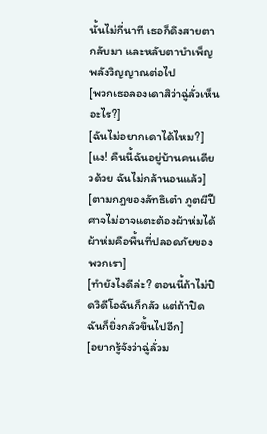นั้นไม่กี่นาที เธอก็ดึงสายตากลับมา และหลับตาบำเพ็ญพลังวิญญาณต่อไป
[พวกเธอลองเดาสิว่าฉู่ลั่วเห็นอะไร?]
[ฉันไม่อยากเดาได้ไหม?]
[แง! คืนนี้ฉันอยู่บ้านคนเดียวด้วย ฉันไม่กล้านอนแล้ว]
[ตามกฎของลัทธิเต๋า ภูตผีปีศาจไม่อาจแตะต้องผ้าห่มได้ ผ้าห่มคือพื้นที่ปลอดภัยของพวกเรา]
[ทำยังไงดีล่ะ? ตอนนี้ถ้าไม่ปิดวิดีโอฉันก็กลัว แต่ถ้าปิดฉันก็ยิ่งกลัวขึ้นไปอีก]
[อยากรู้จังว่าฉู่ลั่วม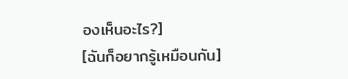องเห็นอะไร?]
[ฉันก็อยากรู้เหมือนกัน]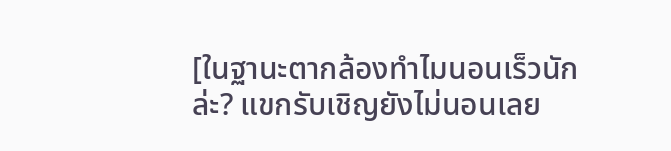[ในฐานะตากล้องทำไมนอนเร็วนักล่ะ? แขกรับเชิญยังไม่นอนเลย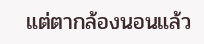แต่ตากล้องนอนแล้ว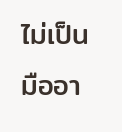ไม่เป็นมืออา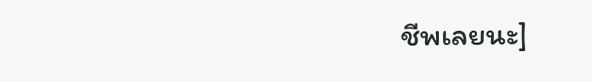ชีพเลยนะ]